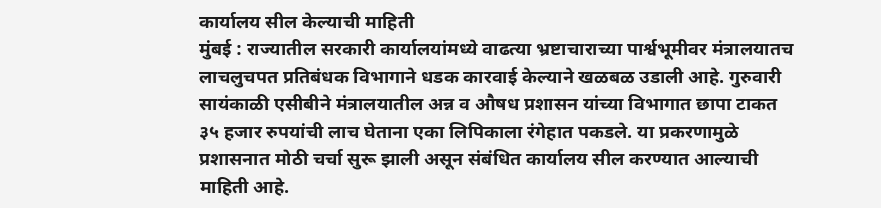कार्यालय सील केल्याची माहिती
मुंबई : राज्यातील सरकारी कार्यालयांमध्ये वाढत्या भ्रष्टाचाराच्या पार्श्वभूमीवर मंत्रालयातच लाचलुचपत प्रतिबंधक विभागाने धडक कारवाई केल्याने खळबळ उडाली आहे. गुरुवारी सायंकाळी एसीबीने मंत्रालयातील अन्न व औषध प्रशासन यांच्या विभागात छापा टाकत ३५ हजार रुपयांची लाच घेताना एका लिपिकाला रंगेहात पकडले. या प्रकरणामुळे प्रशासनात मोठी चर्चा सुरू झाली असून संबंधित कार्यालय सील करण्यात आल्याची माहिती आहे.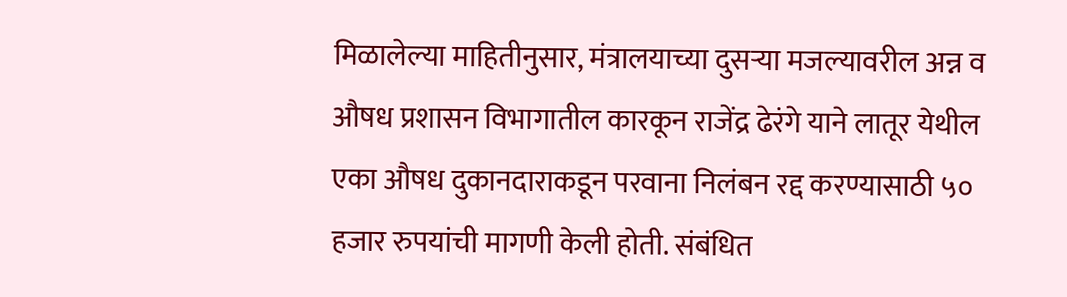मिळालेल्या माहितीनुसार, मंत्रालयाच्या दुसऱ्या मजल्यावरील अन्न व औषध प्रशासन विभागातील कारकून राजेंद्र ढेरंगे याने लातूर येथील एका औषध दुकानदाराकडून परवाना निलंबन रद्द करण्यासाठी ५० हजार रुपयांची मागणी केली होती. संबंधित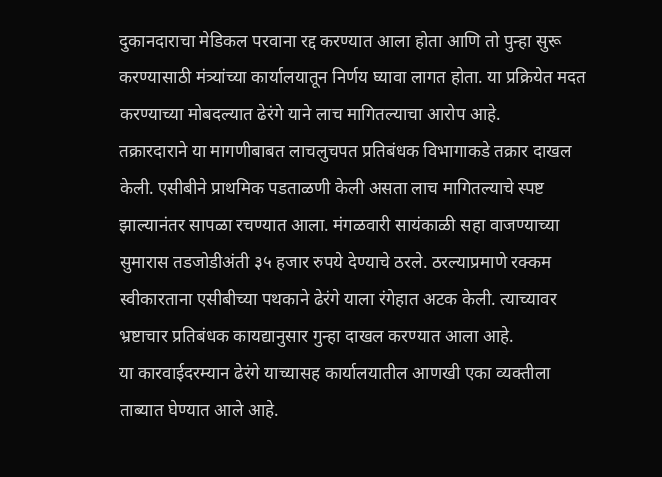दुकानदाराचा मेडिकल परवाना रद्द करण्यात आला होता आणि तो पुन्हा सुरू करण्यासाठी मंत्र्यांच्या कार्यालयातून निर्णय घ्यावा लागत होता. या प्रक्रियेत मदत करण्याच्या मोबदल्यात ढेरंगे याने लाच मागितल्याचा आरोप आहे.
तक्रारदाराने या मागणीबाबत लाचलुचपत प्रतिबंधक विभागाकडे तक्रार दाखल केली. एसीबीने प्राथमिक पडताळणी केली असता लाच मागितल्याचे स्पष्ट झाल्यानंतर सापळा रचण्यात आला. मंगळवारी सायंकाळी सहा वाजण्याच्या सुमारास तडजोडीअंती ३५ हजार रुपये देण्याचे ठरले. ठरल्याप्रमाणे रक्कम स्वीकारताना एसीबीच्या पथकाने ढेरंगे याला रंगेहात अटक केली. त्याच्यावर भ्रष्टाचार प्रतिबंधक कायद्यानुसार गुन्हा दाखल करण्यात आला आहे.
या कारवाईदरम्यान ढेरंगे याच्यासह कार्यालयातील आणखी एका व्यक्तीला ताब्यात घेण्यात आले आहे.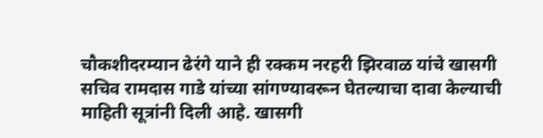चौकशीदरम्यान ढेरंगे याने ही रक्कम नरहरी झिरवाळ यांचे खासगी सचिव रामदास गाडे यांच्या सांगण्यावरून घेतल्याचा दावा केल्याची माहिती सूत्रांनी दिली आहे. खासगी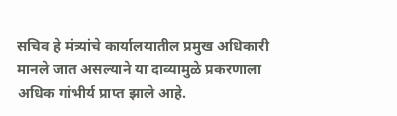सचिव हे मंत्र्यांचे कार्यालयातील प्रमुख अधिकारी मानले जात असल्याने या दाव्यामुळे प्रकरणाला अधिक गांभीर्य प्राप्त झाले आहे.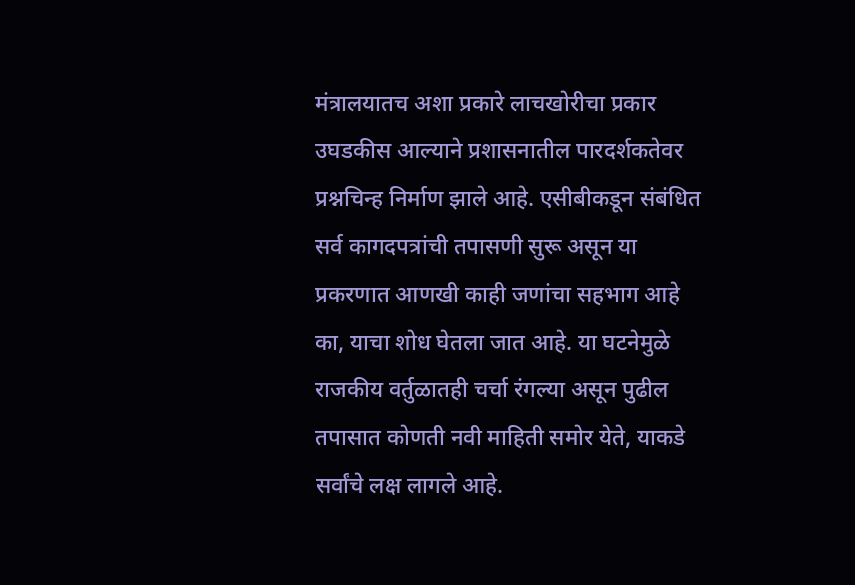मंत्रालयातच अशा प्रकारे लाचखोरीचा प्रकार उघडकीस आल्याने प्रशासनातील पारदर्शकतेवर प्रश्नचिन्ह निर्माण झाले आहे. एसीबीकडून संबंधित सर्व कागदपत्रांची तपासणी सुरू असून या प्रकरणात आणखी काही जणांचा सहभाग आहे का, याचा शोध घेतला जात आहे. या घटनेमुळे राजकीय वर्तुळातही चर्चा रंगल्या असून पुढील तपासात कोणती नवी माहिती समोर येते, याकडे सर्वांचे लक्ष लागले आहे.